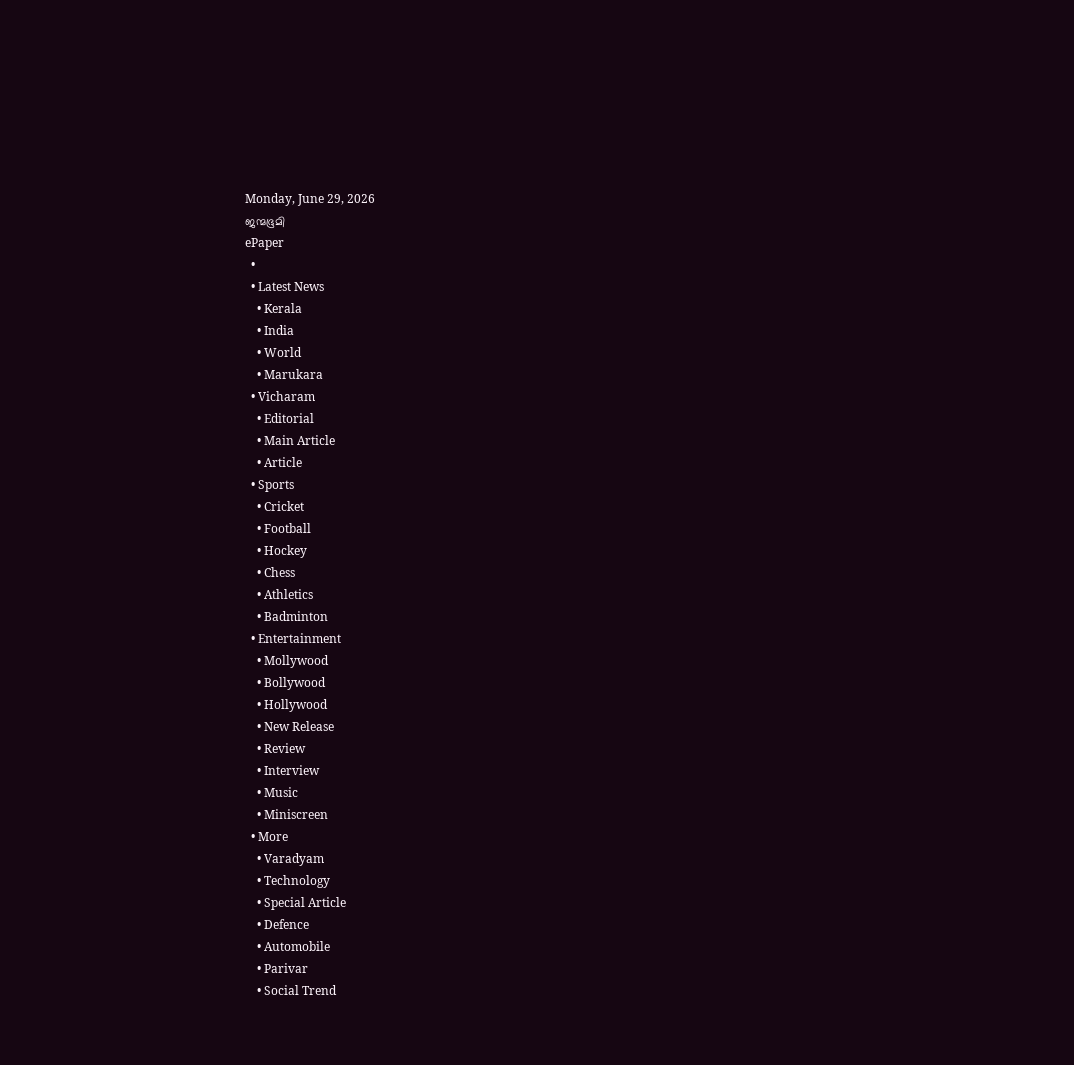Monday, June 29, 2026
ജന്മഭൂമി
ePaper
  •
  • Latest News
    • Kerala
    • India
    • World
    • Marukara
  • Vicharam
    • Editorial
    • Main Article
    • Article
  • Sports
    • Cricket
    • Football
    • Hockey
    • Chess
    • Athletics
    • Badminton
  • Entertainment
    • Mollywood
    • Bollywood
    • Hollywood
    • New Release
    • Review
    • Interview
    • Music
    • Miniscreen
  • More
    • Varadyam
    • Technology
    • Special Article
    • Defence
    • Automobile
    • Parivar
    • Social Trend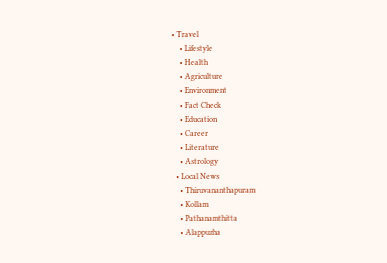• Travel
    • Lifestyle
    • Health
    • Agriculture
    • Environment
    • Fact Check
    • Education
    • Career
    • Literature
    • Astrology
  • Local News
    • Thiruvananthapuram
    • Kollam
    • Pathanamthitta
    • Alappuzha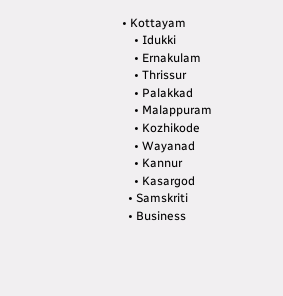• Kottayam
    • Idukki
    • Ernakulam
    • Thrissur
    • Palakkad
    • Malappuram
    • Kozhikode
    • Wayanad
    • Kannur
    • Kasargod
  • Samskriti
  • Business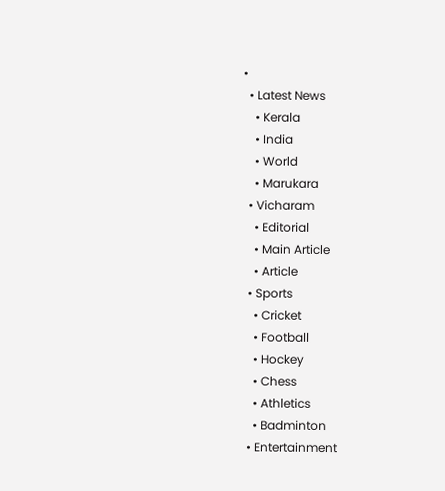•
  • Latest News
    • Kerala
    • India
    • World
    • Marukara
  • Vicharam
    • Editorial
    • Main Article
    • Article
  • Sports
    • Cricket
    • Football
    • Hockey
    • Chess
    • Athletics
    • Badminton
  • Entertainment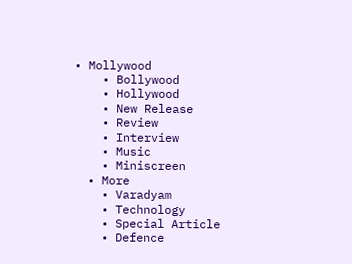• Mollywood
    • Bollywood
    • Hollywood
    • New Release
    • Review
    • Interview
    • Music
    • Miniscreen
  • More
    • Varadyam
    • Technology
    • Special Article
    • Defence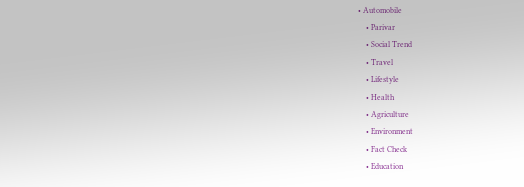• Automobile
    • Parivar
    • Social Trend
    • Travel
    • Lifestyle
    • Health
    • Agriculture
    • Environment
    • Fact Check
    • Education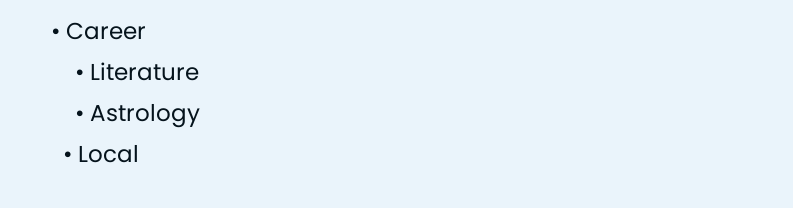• Career
    • Literature
    • Astrology
  • Local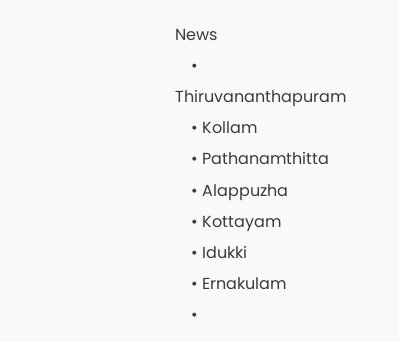News
    • Thiruvananthapuram
    • Kollam
    • Pathanamthitta
    • Alappuzha
    • Kottayam
    • Idukki
    • Ernakulam
    •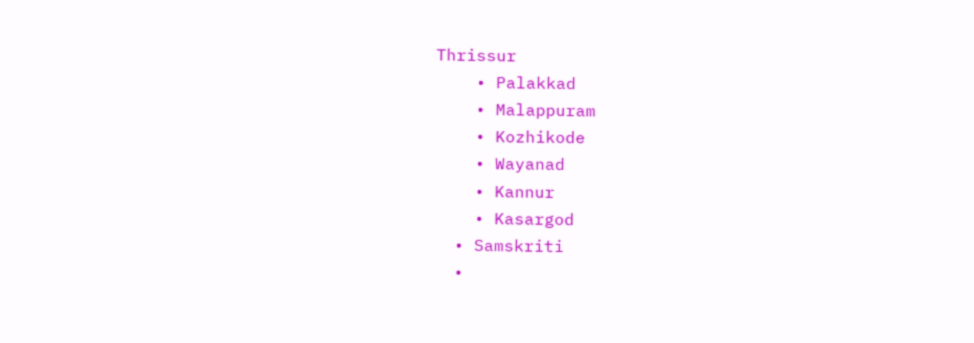Thrissur
    • Palakkad
    • Malappuram
    • Kozhikode
    • Wayanad
    • Kannur
    • Kasargod
  • Samskriti
  •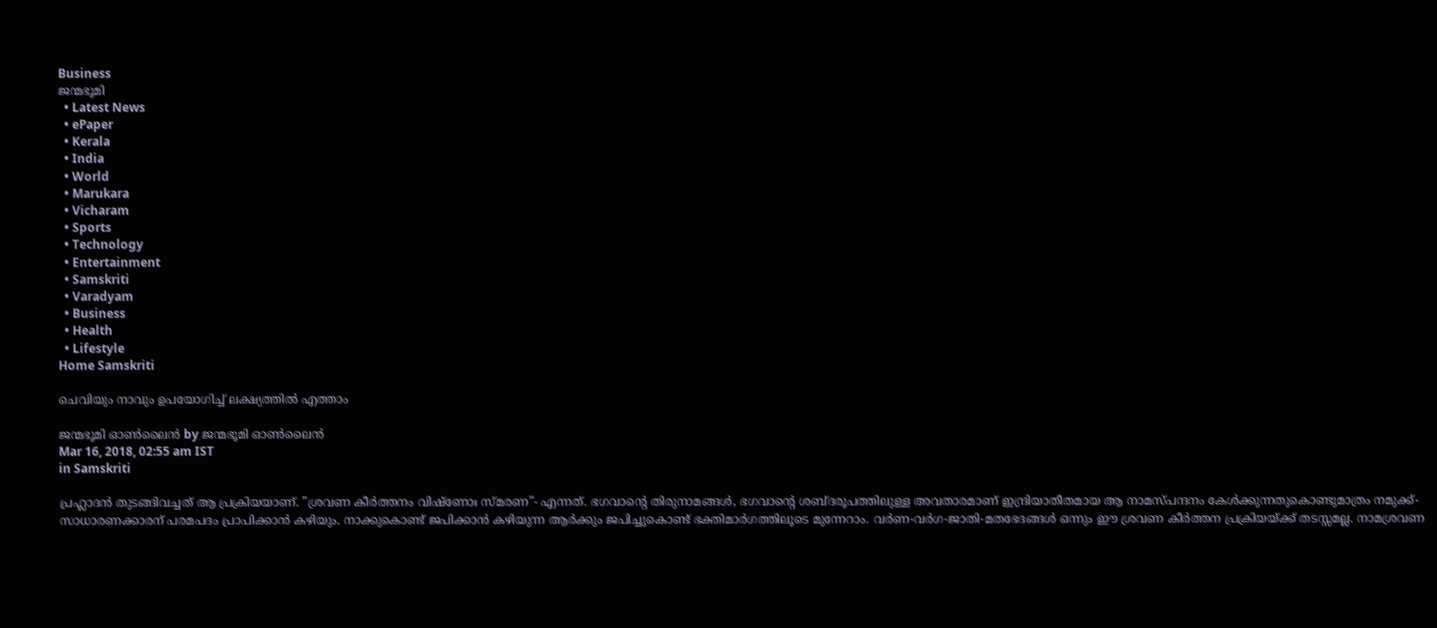Business
ജന്മഭൂമി
  • Latest News
  • ePaper
  • Kerala
  • India
  • World
  • Marukara
  • Vicharam
  • Sports
  • Technology
  • Entertainment
  • Samskriti
  • Varadyam
  • Business
  • Health
  • Lifestyle
Home Samskriti

ചെവിയും നാവും ഉപയോഗിച്ച് ലക്ഷ്യത്തില്‍ എത്താം

ജന്മഭൂമി ഓണ്‍ലൈന്‍ by ജന്മഭൂമി ഓണ്‍ലൈന്‍
Mar 16, 2018, 02:55 am IST
in Samskriti

പ്രഹ്ലാദന്‍ തുടങ്ങിവച്ചത് ആ പ്രക്രിയയാണ്. ”ശ്രവണ കീര്‍ത്തനം വിഷ്‌ണോഃ സ്മരണ”- എന്നത്. ഭഗവാന്റെ തിരുനാമങ്ങള്‍, ഭഗവാന്റെ ശബ്ദരൂപത്തിലുള്ള അവതാരമാണ് ഇന്ദ്രിയാതീതമായ ആ നാമസ്പന്ദനം കേള്‍ക്കുന്നതുകൊണ്ടുമാത്രം നമുക്ക്- സാധാരണക്കാരന് പരമപദം പ്രാപിക്കാന്‍ കഴിയും. നാക്കുകൊണ്ട് ജപിക്കാന്‍ കഴിയുന്ന ആര്‍ക്കും ജപിച്ചുകൊണ്ട് ഭക്തിമാര്‍ഗത്തിലൂടെ മുന്നേറാം. വര്‍ണ-വര്‍ഗ-ജാതി-മതഭേദങ്ങള്‍ ഒന്നും ഈ ശ്രവണ കീര്‍ത്തന പ്രക്രിയയ്‌ക്ക് തടസ്സമല്ല. നാമശ്രവണ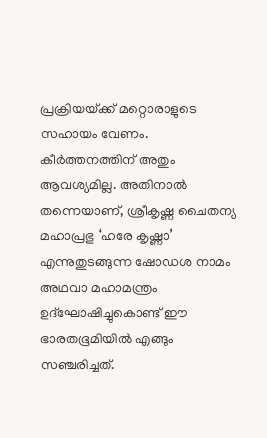പ്രക്രിയയ്‌ക്ക് മറ്റൊരാളുടെ സഹായം വേണം. കീര്‍ത്തനത്തിന് അതും ആവശ്യമില്ല. അതിനാല്‍ തന്നെയാണ്, ശ്രീകൃഷ്ണ ചൈതന്യ മഹാപ്രഭു ‘ഹരേ കൃഷ്ണാ’  എന്നുതുടങ്ങുന്ന ഷോഡശ നാമം അഥവാ മഹാമന്ത്രം ഉദ്‌ഘോഷിച്ചുകൊണ്ട് ഈ ഭാരതഭൂമിയില്‍ എങ്ങും സഞ്ചരിച്ചത്.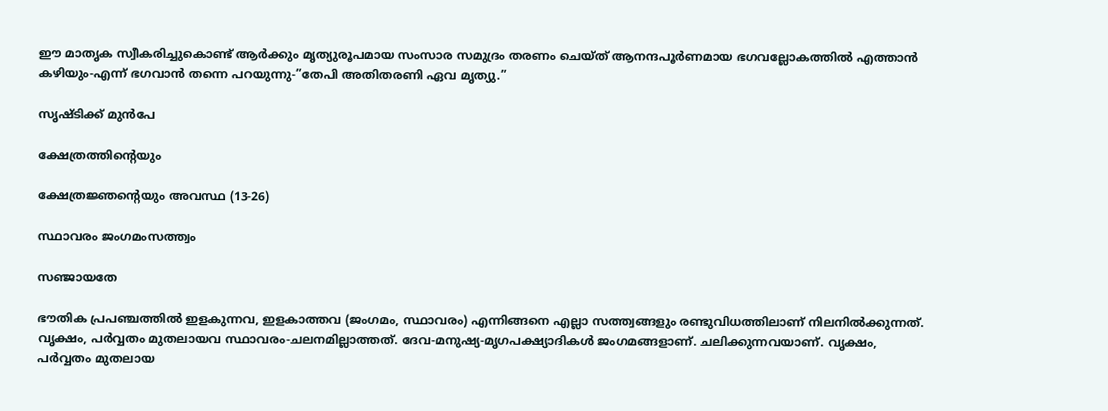ഈ മാതൃക സ്വീകരിച്ചുകൊണ്ട് ആര്‍ക്കും മൃത്യുരൂപമായ സംസാര സമുദ്രം തരണം ചെയ്ത് ആനന്ദപൂര്‍ണമായ ഭഗവല്ലോകത്തില്‍ എത്താന്‍ കഴിയും-എന്ന് ഭഗവാന്‍ തന്നെ പറയുന്നു-”തേപി അതിതരണി ഏവ മൃത്യു.”

സൃഷ്ടിക്ക് മുന്‍പേ

ക്ഷേത്രത്തിന്റെയും

ക്ഷേത്രജ്ഞന്റെയും അവസ്ഥ (13-26)

സ്ഥാവരം ജംഗമംസത്ത്വം

സഞ്ജായതേ

ഭൗതിക പ്രപഞ്ചത്തില്‍ ഇളകുന്നവ, ഇളകാത്തവ (ജംഗമം, സ്ഥാവരം) എന്നിങ്ങനെ എല്ലാ സത്ത്വങ്ങളും രണ്ടുവിധത്തിലാണ് നിലനില്‍ക്കുന്നത്. വൃക്ഷം, പര്‍വ്വതം മുതലായവ സ്ഥാവരം-ചലനമില്ലാത്തത്. ദേവ-മനുഷ്യ-മൃഗപക്ഷ്യാദികള്‍ ജംഗമങ്ങളാണ്. ചലിക്കുന്നവയാണ്. വൃക്ഷം, പര്‍വ്വതം മുതലായ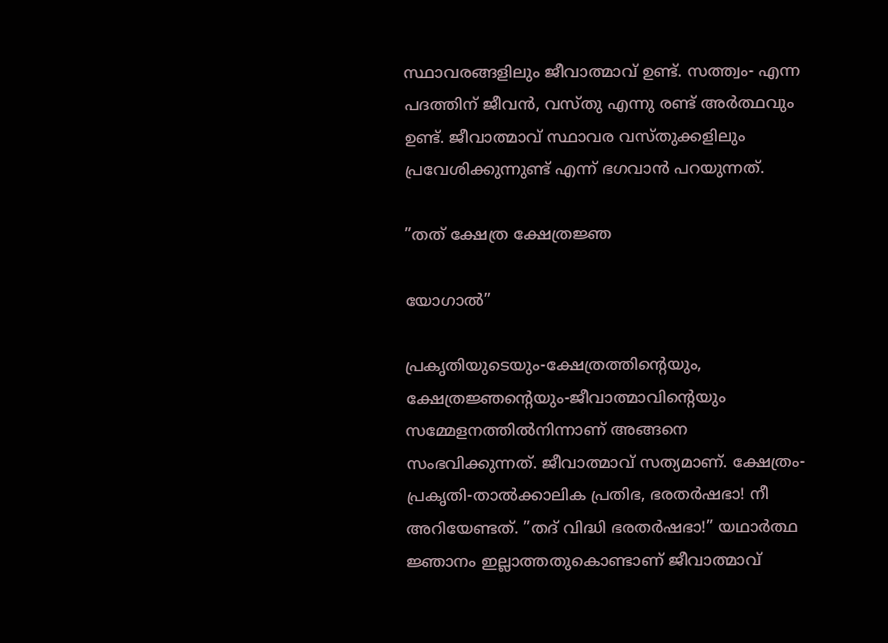സ്ഥാവരങ്ങളിലും ജീവാത്മാവ് ഉണ്ട്. സത്ത്വം- എന്ന പദത്തിന് ജീവന്‍, വസ്തു എന്നു രണ്ട് അര്‍ത്ഥവും ഉണ്ട്. ജീവാത്മാവ് സ്ഥാവര വസ്തുക്കളിലും പ്രവേശിക്കുന്നുണ്ട് എന്ന് ഭഗവാന്‍ പറയുന്നത്.

”തത് ക്ഷേത്ര ക്ഷേത്രജ്ഞ

യോഗാല്‍”

പ്രകൃതിയുടെയും-ക്ഷേത്രത്തിന്റെയും, ക്ഷേത്രജ്ഞന്റെയും-ജീവാത്മാവിന്റെയും സമ്മേളനത്തില്‍നിന്നാണ് അങ്ങനെ സംഭവിക്കുന്നത്. ജീവാത്മാവ് സത്യമാണ്. ക്ഷേത്രം-പ്രകൃതി-താല്‍ക്കാലിക പ്രതിഭ, ഭരതര്‍ഷഭാ! നീ അറിയേണ്ടത്. ”തദ് വിദ്ധി ഭരതര്‍ഷഭാ!” യഥാര്‍ത്ഥ ജ്ഞാനം ഇല്ലാത്തതുകൊണ്ടാണ് ജീവാത്മാവ്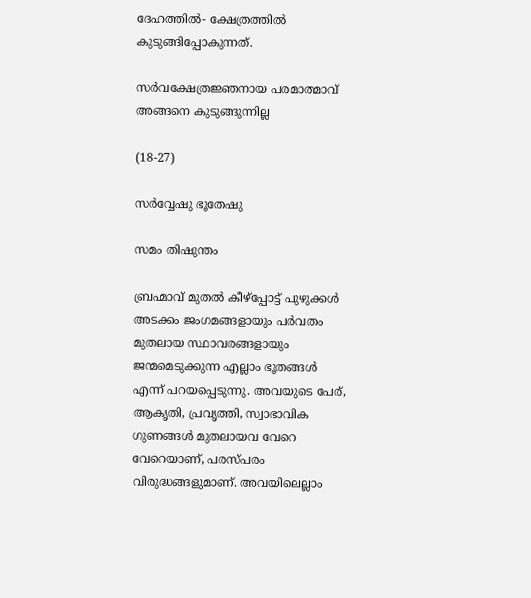ദേഹത്തില്‍- ക്ഷേത്രത്തില്‍ കുടുങ്ങിപ്പോകുന്നത്.

സര്‍വക്ഷേത്രജ്ഞനായ പരമാത്മാവ് അങ്ങനെ കുടുങ്ങുന്നില്ല

(18-27)

സര്‍വ്വേഷു ഭൂതേഷു

സമം തിഷുന്തം

ബ്രഹ്മാവ് മുതല്‍ കീഴ്‌പ്പോട്ട് പുഴുക്കള്‍ അടക്കം ജംഗമങ്ങളായും പര്‍വതം മുതലായ സ്ഥാവരങ്ങളായും ജന്മമെടുക്കുന്ന എല്ലാം ഭൂതങ്ങള്‍ എന്ന് പറയപ്പെടുന്നു. അവയുടെ പേര്, ആകൃതി, പ്രവൃത്തി, സ്വാഭാവിക ഗുണങ്ങള്‍ മുതലായവ വേറെ വേറെയാണ്, പരസ്പരം വിരുദ്ധങ്ങളുമാണ്. അവയിലെല്ലാം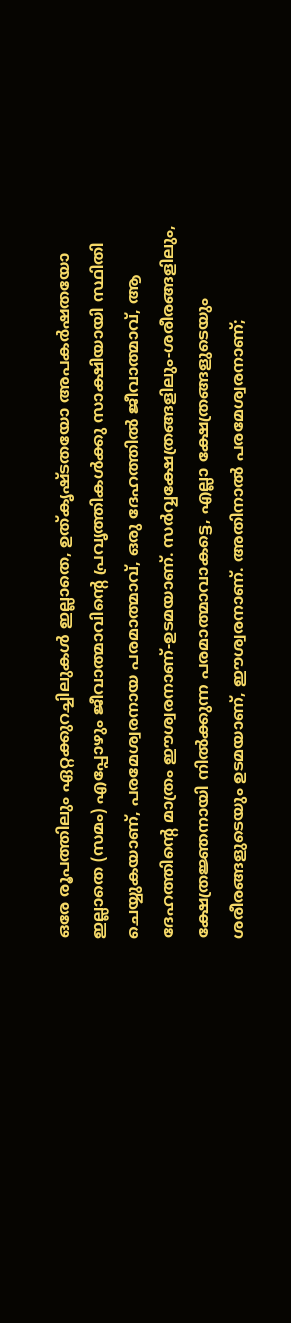ഒരേ രൂപത്തിലും ഏറ്റക്കുറച്ചിലുകള്‍ ഇല്ലാതെ, ഉത്കൃഷ്ടതയോ അപകര്‍ഷതയോ ഇല്ലാതെ (സമം) എപ്പോഴും ജീവാത്മാവിന്റെ പ്രവൃത്തികള്‍ക്കു സാക്ഷിയായി സ്ഥിതി ചെയ്യുകയാണ്, പരമേശ്വരനായ പരമാത്മാവ്, ഒരു ദേഹത്തില്‍ ജീവാത്മാവ്, ആ ദേഹത്തിന്റെ മാത്രം ഈശ്വരനാണ്-ഉടമയാണ്. സര്‍വ്വക്ഷേത്രങ്ങളിലും-ശരീരങ്ങളിലും, ക്ഷേത്രജ്ഞനായി നില്‍ക്കുന്ന പരമാത്മാവാകട്ടെ, എല്ലാ ക്ഷേത്രങ്ങളുടെയും ശരീരങ്ങളുടെയും ഉടമയാണ്, ഈശ്വരനാണ്. അതിനാല്‍ പരമേശ്വരനാണ്;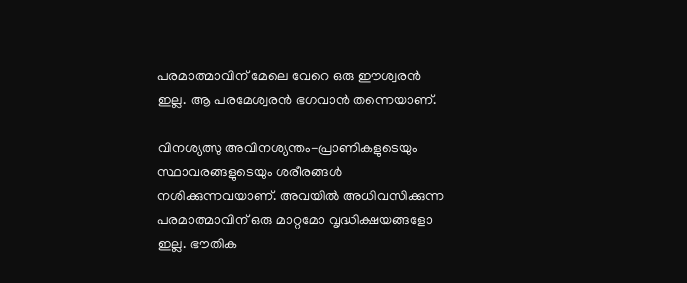പരമാത്മാവിന് മേലെ വേറെ ഒരു ഈശ്വരന്‍ ഇല്ല. ആ പരമേശ്വരന്‍ ഭഗവാന്‍ തന്നെയാണ്.

വിനശ്യത്സു അവിനശ്യന്തം-പ്രാണികളുടെയും സ്ഥാവരങ്ങളുടെയും ശരീരങ്ങള്‍ നശിക്കുന്നവയാണ്. അവയില്‍ അധിവസിക്കുന്ന പരമാത്മാവിന് ഒരു മാറ്റമോ വൃദ്ധിക്ഷയങ്ങളോ ഇല്ല. ഭൗതിക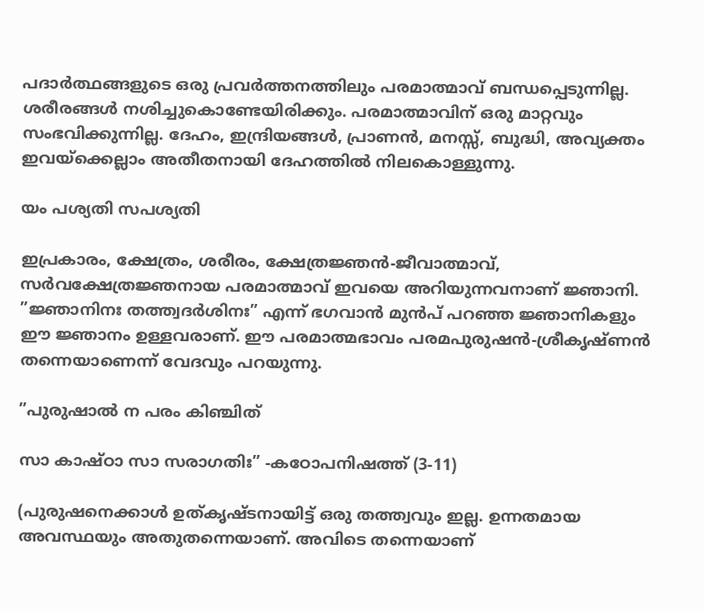പദാര്‍ത്ഥങ്ങളുടെ ഒരു പ്രവര്‍ത്തനത്തിലും പരമാത്മാവ് ബന്ധപ്പെടുന്നില്ല. ശരീരങ്ങള്‍ നശിച്ചുകൊണ്ടേയിരിക്കും. പരമാത്മാവിന് ഒരു മാറ്റവും സംഭവിക്കുന്നില്ല. ദേഹം, ഇന്ദ്രിയങ്ങള്‍, പ്രാണന്‍, മനസ്സ്, ബുദ്ധി, അവ്യക്തം ഇവയ്‌ക്കെല്ലാം അതീതനായി ദേഹത്തില്‍ നിലകൊള്ളുന്നു.

യം പശ്യതി സപശ്യതി

ഇപ്രകാരം, ക്ഷേത്രം, ശരീരം, ക്ഷേത്രജ്ഞന്‍-ജീവാത്മാവ്, സര്‍വക്ഷേത്രജ്ഞനായ പരമാത്മാവ് ഇവയെ അറിയുന്നവനാണ് ജ്ഞാനി. ”ജ്ഞാനിനഃ തത്ത്വദര്‍ശിനഃ” എന്ന് ഭഗവാന്‍ മുന്‍പ് പറഞ്ഞ ജ്ഞാനികളും ഈ ജ്ഞാനം ഉള്ളവരാണ്. ഈ പരമാത്മഭാവം പരമപുരുഷന്‍-ശ്രീകൃഷ്ണന്‍ തന്നെയാണെന്ന് വേദവും പറയുന്നു.

”പുരുഷാല്‍ ന പരം കിഞ്ചിത്

സാ കാഷ്ഠാ സാ സരാഗതിഃ” -കഠോപനിഷത്ത് (3-11)

(പുരുഷനെക്കാള്‍ ഉത്കൃഷ്ടനായിട്ട് ഒരു തത്ത്വവും ഇല്ല. ഉന്നതമായ അവസ്ഥയും അതുതന്നെയാണ്. അവിടെ തന്നെയാണ്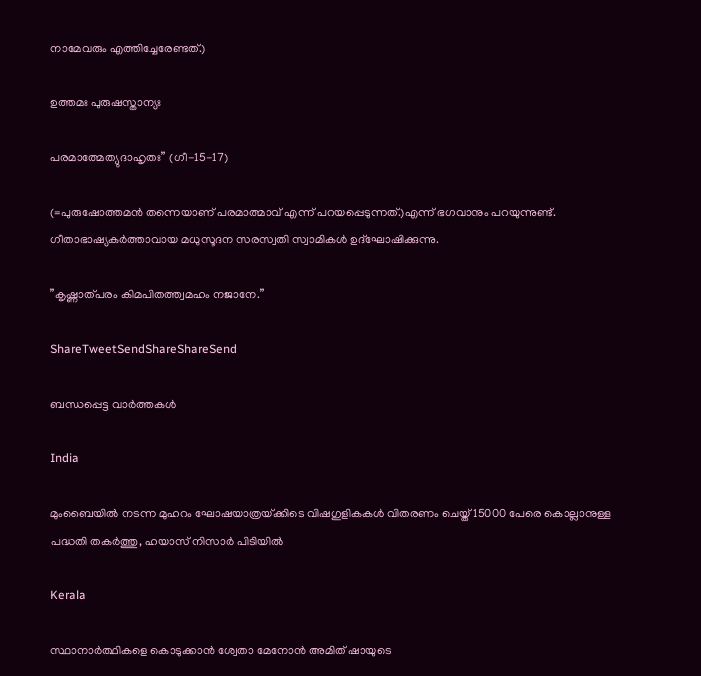നാമേവരും എത്തിച്ചേരേണ്ടത്.)

ഉത്തമഃ പുരുഷസ്താന്യഃ

പരമാത്മേത്യുദാഹൃതഃ” (ഗീ-15-17)

(=പുരുഷോത്തമന്‍ തന്നെയാണ് പരമാത്മാവ് എന്ന് പറയപ്പെടുന്നത്.)എന്ന് ഭഗവാനും പറയുന്നുണ്ട്. ഗീതാഭാഷ്യകര്‍ത്താവായ മധുസൂദന സരസ്വതി സ്വാമികള്‍ ഉദ്‌ഘോഷിക്കുന്നു.

”കൃഷ്ണാത്പരം കിമപിതത്ത്വമഹം നജാനേ.”

ShareTweetSendShareShareSend

ബന്ധപ്പെട്ട വാര്‍ത്തകള്‍

India

മുംബൈയിൽ നടന്ന മുഹറം ഘോഷയാത്രയ്‌ക്കിടെ വിഷഗുളികകള്‍ വിതരണം ചെയ്ത് 15000 പേരെ കൊല്ലാനുള്ള പദ്ധതി തകര്‍ത്തു, ഹയാസ് നിസാര്‍ പിടിയില്‍

Kerala

സ്ഥാനാർത്ഥികളെ കൊടുക്കാൻ ശ്വേതാ മേനോൻ അമിത് ഷായുടെ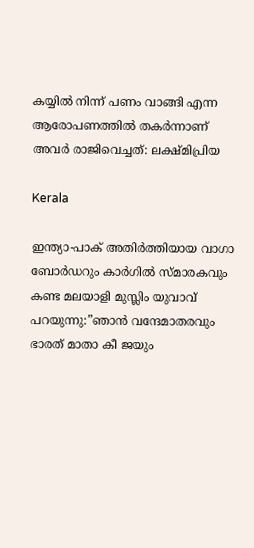കയ്യിൽ നിന്ന് പണം വാങ്ങി എന്ന ആരോപണത്തില്‍ തകര്‍ന്നാണ് അവര്‍ രാജിവെച്ചത്: ലക്ഷ്മിപ്രിയ

Kerala

ഇന്ത്യാ-പാക് അതിര്‍ത്തിയായ വാഗാ ബോര്‍ഡറും കാര്‍ഗില്‍ സ്മാരകവും കണ്ട മലയാളി മുസ്ലിം യുവാവ് പറയുന്നു:”ഞാന്‍ വന്ദേമാതരവും ഭാരത് മാതാ കീ ജയും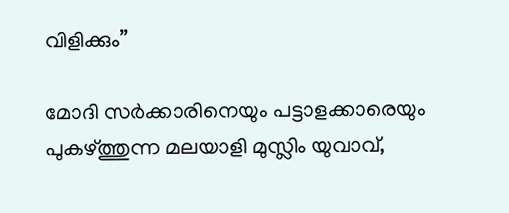വിളിക്കും”

മോദി സര്‍ക്കാരിനെയും പട്ടാളക്കാരെയും പുകഴ്ത്തുന്ന മലയാളി മുസ്ലിം യുവാവ്,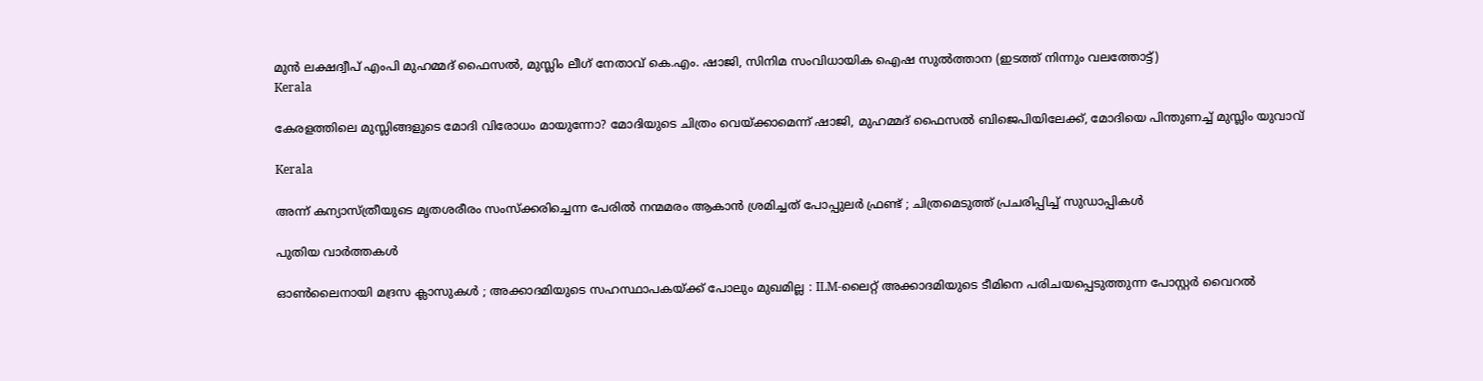മുന്‍ ലക്ഷദ്വീപ് എംപി മുഹമ്മദ് ഫൈസല്‍, മുസ്ലിം ലീഗ് നേതാവ് കെ.എം. ഷാജി, സിനിമ സംവിധായിക ഐഷ സുല്‍ത്താന (ഇടത്ത് നിന്നും വലത്തോട്ട്)
Kerala

കേരളത്തിലെ മുസ്ലിങ്ങളുടെ മോദി വിരോധം മായുന്നോ? മോദിയുടെ ചിത്രം വെയ്‌ക്കാമെന്ന് ഷാജി, മുഹമ്മദ് ഫൈസല്‍ ബിജെപിയിലേക്ക്, മോദിയെ പിന്തുണച്ച് മുസ്ലിം യുവാവ്

Kerala

അന്ന് കന്യാസ്ത്രീയുടെ മൃതശരീരം സംസ്ക്കരിച്ചെന്ന പേരിൽ നന്മമരം ആകാൻ ശ്രമിച്ചത് പോപ്പുലർ ഫ്രണ്ട് ; ചിത്രമെടുത്ത് പ്രചരിപ്പിച്ച് സുഡാപ്പികൾ

പുതിയ വാര്‍ത്തകള്‍

ഓൺലൈനായി മദ്രസ ക്ലാസുകൾ ; അക്കാദമിയുടെ സഹസ്ഥാപകയ്‌ക്ക് പോലും മുഖമില്ല : ILM-ലൈറ്റ് അക്കാദമിയുടെ ടീമിനെ പരിചയപ്പെടുത്തുന്ന പോസ്റ്റർ വൈറൽ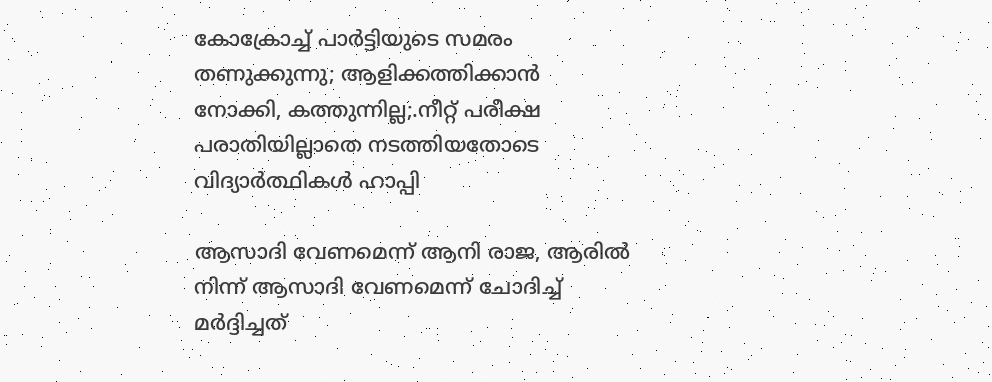കോക്രോച്ച് പാര്‍ട്ടിയുടെ സമരം തണുക്കുന്നു; ആളിക്കത്തിക്കാന്‍ നോക്കി, കത്തുന്നില്ല;.നീറ്റ് പരീക്ഷ പരാതിയില്ലാതെ നടത്തിയതോടെ വിദ്യാര്‍ത്ഥികള്‍ ഹാപ്പി

ആസാദി വേണമെന്ന് ആനി രാജ, ആരില്‍ നിന്ന് ആസാദി വേണമെന്ന് ചോദിച്ച് മര്‍ദ്ദിച്ചത്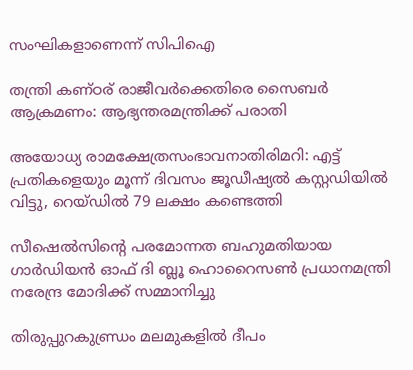സംഘികളാണെന്ന് സിപിഐ

തന്ത്രി കണ്ഠര് രാജീവര്‍ക്കെതിരെ സൈബര്‍ ആക്രമണം: ആഭ്യന്തരമന്ത്രിക്ക് പരാതി

അയോധ്യ രാമക്ഷേത്രസംഭാവനാതിരിമറി: എട്ട് പ്രതികളെയും മൂന്ന് ദിവസം ജൂഡീഷ്യല്‍ കസ്റ്റഡിയില്‍ വിട്ടു, റെയ്ഡില്‍ 79 ലക്ഷം കണ്ടെത്തി

സീഷെല്‍സിന്റെ പരമോന്നത ബഹുമതിയായ ഗാര്‍ഡിയന്‍ ഓഫ് ദി ബ്ലൂ ഹൊറൈസണ്‍ പ്രധാനമന്ത്രി നരേന്ദ്ര മോദിക്ക് സമ്മാനിച്ചു

തിരുപ്പുറകുണ്ഡ്രം മലമുകളില്‍ ദീപം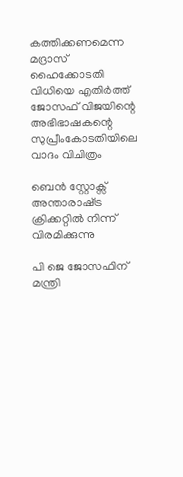കത്തിക്കണമെന്ന മദ്രാസ് ഹൈക്കോടതി വിധിയെ എതിര്‍ത്ത് ജോസഫ് വിജയിന്റെ അഭിഭാഷകന്റെ സുപ്രീംകോടതിയിലെ വാദം വിചിത്രം

ബെന്‍ സ്റ്റോക്സ് അന്താരാഷ്‌ട്ര ക്രിക്കറ്റില്‍ നിന്ന് വിരമിക്കുന്നു

പി ജെ ജോസഫിന് മന്ത്രി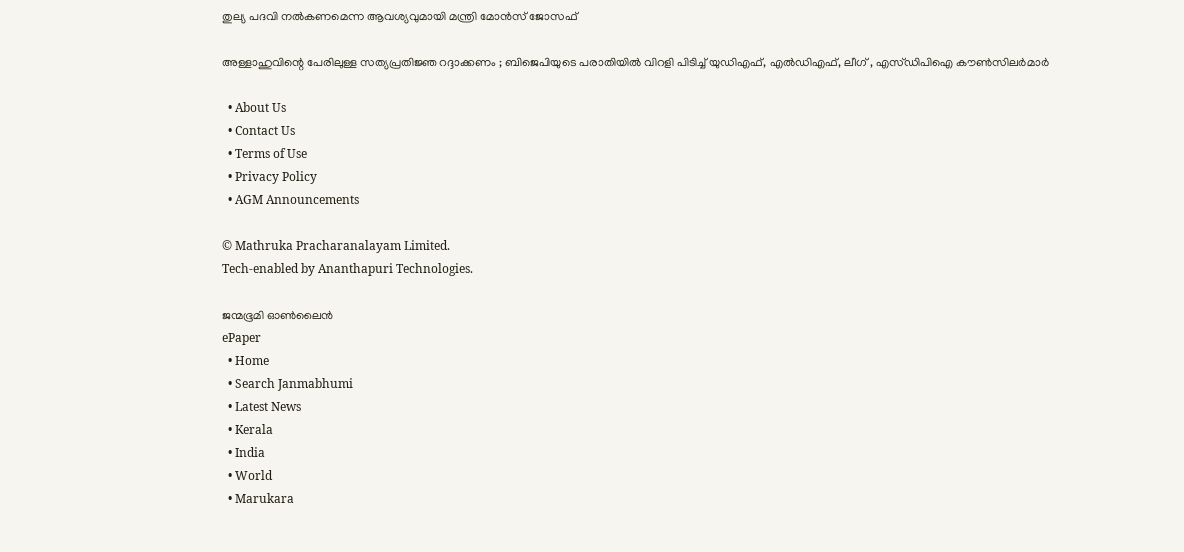തുല്യ പദവി നല്‍കണമെന്ന ആവശ്യവുമായി മന്ത്രി മോന്‍സ് ജോസഫ്

അള്ളാഹുവിന്റെ പേരിലുള്ള സത്യപ്രതിജ്ഞ റദ്ദാക്കണം ; ബിജെപിയുടെ പരാതിയിൽ വിറളി പിടിച്ച് യുഡിഎഫ്, എൽഡിഎഫ്, ലീഗ് , എസ്ഡിപിഐ കൗൺസിലർമാർ

  • About Us
  • Contact Us
  • Terms of Use
  • Privacy Policy
  • AGM Announcements

© Mathruka Pracharanalayam Limited.
Tech-enabled by Ananthapuri Technologies.

ജന്മഭൂമി ഓണ്‍ലൈന്‍
ePaper
  • Home
  • Search Janmabhumi
  • Latest News
  • Kerala
  • India
  • World
  • Marukara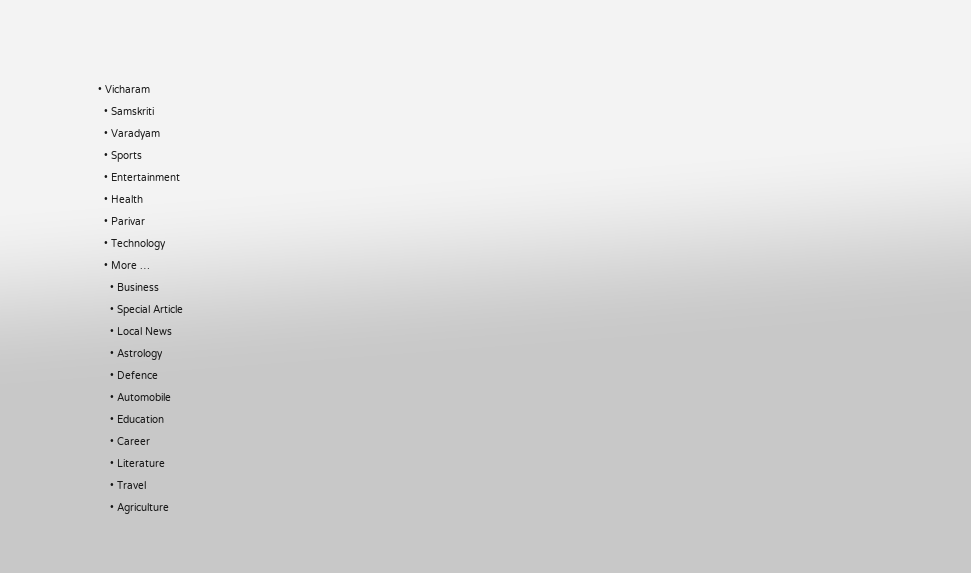• Vicharam
  • Samskriti
  • Varadyam
  • Sports
  • Entertainment
  • Health
  • Parivar
  • Technology
  • More …
    • Business
    • Special Article
    • Local News
    • Astrology
    • Defence
    • Automobile
    • Education
    • Career
    • Literature
    • Travel
    • Agriculture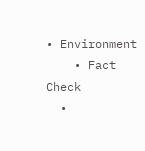• Environment
    • Fact Check
  •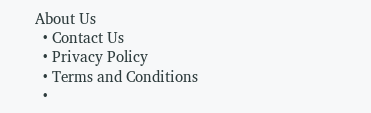About Us
  • Contact Us
  • Privacy Policy
  • Terms and Conditions
  •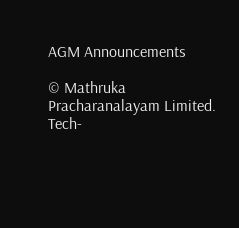AGM Announcements

© Mathruka Pracharanalayam Limited.
Tech-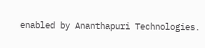enabled by Ananthapuri Technologies.